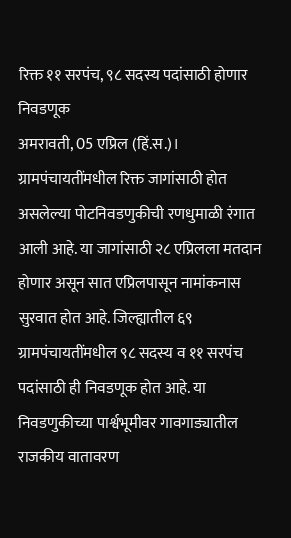रिक्त ११ सरपंच, ९८ सदस्य पदांसाठी होणार निवडणूक
अमरावती, 05 एप्रिल (हिं.स.)।
ग्रामपंचायतींमधील रिक्त जागांसाठी होत असलेल्या पोटनिवडणुकीची रणधुमाळी रंगात आली आहे. या जागांसाठी २८ एप्रिलला मतदान होणार असून सात एप्रिलपासून नामांकनास सुरवात होत आहे. जिल्ह्यातील ६९ ग्रामपंचायतींमधील ९८ सदस्य व ११ सरपंच पदांसाठी ही निवडणूक होत आहे. या निवडणुकीच्या पार्श्वभूमीवर गावगाड्यातील राजकीय वातावरण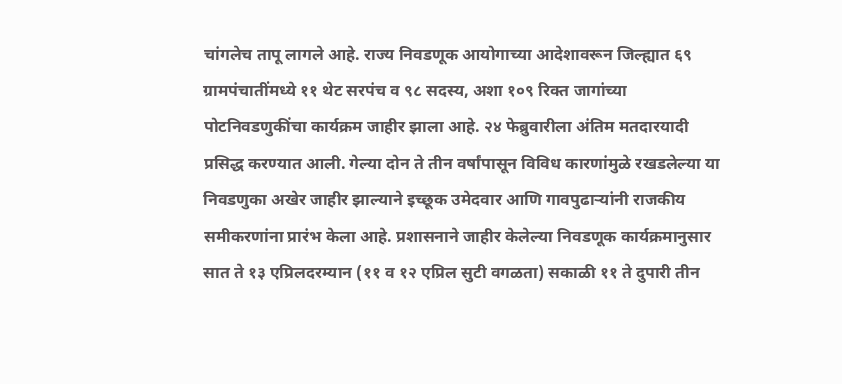चांगलेच तापू लागले आहे. राज्य निवडणूक आयोगाच्या आदेशावरून जिल्ह्यात ६९ ग्रामपंचातींमध्ये ११ थेट सरपंच व ९८ सदस्य, अशा १०९ रिक्त जागांच्या पोटनिवडणुकींचा कार्यक्रम जाहीर झाला आहे. २४ फेब्रुवारीला अंतिम मतदारयादी प्रसिद्ध करण्यात आली. गेल्या दोन ते तीन वर्षांपासून विविध कारणांमुळे रखडलेल्या या निवडणुका अखेर जाहीर झाल्याने इच्छूक उमेदवार आणि गावपुढाऱ्यांनी राजकीय समीकरणांना प्रारंभ केला आहे. प्रशासनाने जाहीर केलेल्या निवडणूक कार्यक्रमानुसार सात ते १३ एप्रिलदरम्यान (११ व १२ एप्रिल सुटी वगळता) सकाळी ११ ते दुपारी तीन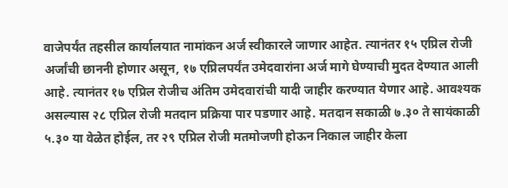वाजेपर्यंत तहसील कार्यालयात नामांकन अर्ज स्वीकारले जाणार आहेत. त्यानंतर १५ एप्रिल रोजी अर्जांची छाननी होणार असून, १७ एप्रिलपर्यंत उमेदवारांना अर्ज मागे घेण्याची मुदत देण्यात आली आहे. त्यानंतर १७ एप्रिल रोजीच अंतिम उमेदवारांची यादी जाहीर करण्यात येणार आहे. आवश्यक असल्यास २८ एप्रिल रोजी मतदान प्रक्रिया पार पडणार आहे. मतदान सकाळी ७.३० ते सायंकाळी ५.३० या वेळेत होईल, तर २९ एप्रिल रोजी मतमोजणी होऊन निकाल जाहीर केला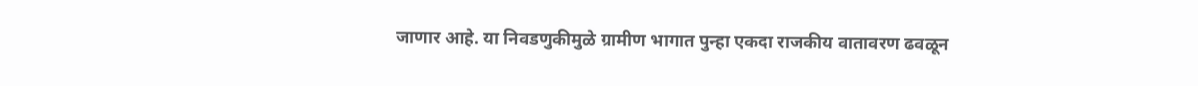जाणार आहे. या निवडणुकीमुळे ग्रामीण भागात पुन्हा एकदा राजकीय वातावरण ढवळून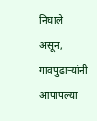निघाले असून, गावपुढाऱ्यांनी आपापल्या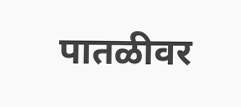पातळीवर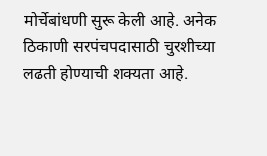मोर्चेबांधणी सुरू केली आहे. अनेक ठिकाणी सरपंचपदासाठी चुरशीच्या लढती होण्याची शक्यता आहे.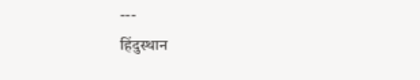---
हिंदुस्थान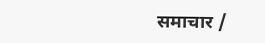समाचार /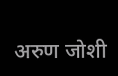अरुण जोशी